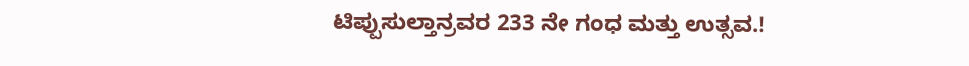ಟಿಪ್ಪುಸುಲ್ತಾನ್ರವರ 233 ನೇ ಗಂಧ ಮತ್ತು ಉತ್ಸವ.!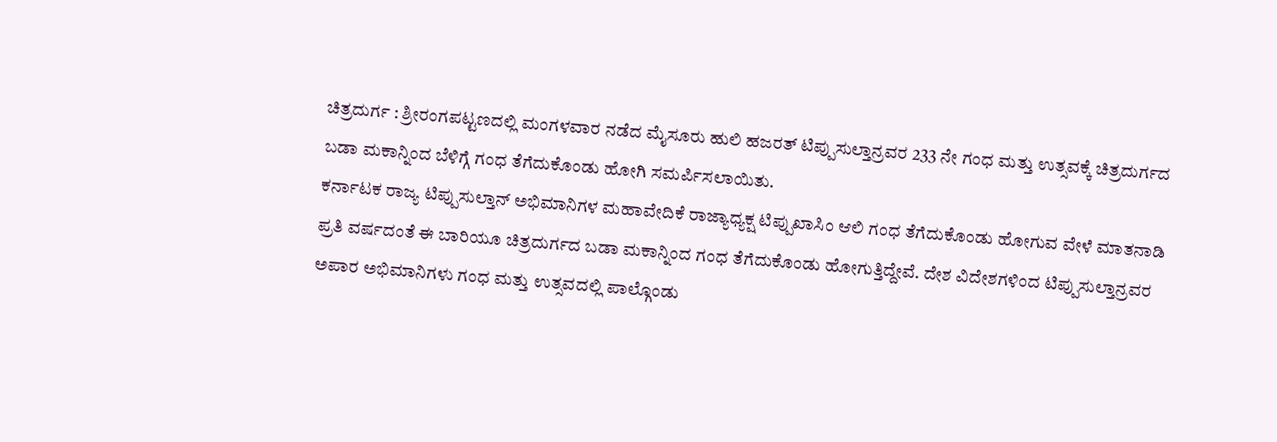ಚಿತ್ರದುರ್ಗ : ಶ್ರೀರಂಗಪಟ್ಟಣದಲ್ಲಿ ಮಂಗಳವಾರ ನಡೆದ ಮೈಸೂರು ಹುಲಿ ಹಜರತ್ ಟಿಪ್ಪುಸುಲ್ತಾನ್ರವರ 233 ನೇ ಗಂಧ ಮತ್ತು ಉತ್ಸವಕ್ಕೆ ಚಿತ್ರದುರ್ಗದ ಬಡಾ ಮಕಾನ್ನಿಂದ ಬೆಳಿಗ್ಗೆ ಗಂಧ ತೆಗೆದುಕೊಂಡು ಹೋಗಿ ಸಮರ್ಪಿಸಲಾಯಿತು.
ಕರ್ನಾಟಕ ರಾಜ್ಯ ಟಿಪ್ಪುಸುಲ್ತಾನ್ ಅಭಿಮಾನಿಗಳ ಮಹಾವೇದಿಕೆ ರಾಜ್ಯಾಧ್ಯಕ್ಷ ಟಿಪ್ಪುಖಾಸಿಂ ಆಲಿ ಗಂಧ ತೆಗೆದುಕೊಂಡು ಹೋಗುವ ವೇಳೆ ಮಾತನಾಡಿ ಪ್ರತಿ ವರ್ಷದಂತೆ ಈ ಬಾರಿಯೂ ಚಿತ್ರದುರ್ಗದ ಬಡಾ ಮಕಾನ್ನಿಂದ ಗಂಧ ತೆಗೆದುಕೊಂಡು ಹೋಗುತ್ತಿದ್ದೇವೆ. ದೇಶ ವಿದೇಶಗಳಿಂದ ಟಿಪ್ಪುಸುಲ್ತಾನ್ರವರ ಅಪಾರ ಅಭಿಮಾನಿಗಳು ಗಂಧ ಮತ್ತು ಉತ್ಸವದಲ್ಲಿ ಪಾಲ್ಗೊಂಡು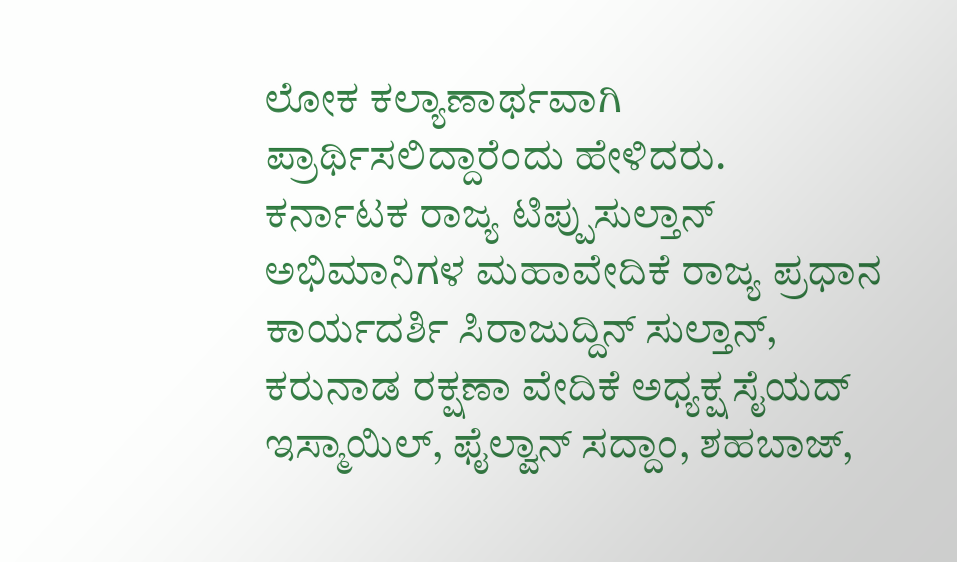ಲೋಕ ಕಲ್ಯಾಣಾರ್ಥವಾಗಿ ಪ್ರಾರ್ಥಿಸಲಿದ್ದಾರೆಂದು ಹೇಳಿದರು.
ಕರ್ನಾಟಕ ರಾಜ್ಯ ಟಿಪ್ಪುಸುಲ್ತಾನ್ ಅಭಿಮಾನಿಗಳ ಮಹಾವೇದಿಕೆ ರಾಜ್ಯ ಪ್ರಧಾನ ಕಾರ್ಯದರ್ಶಿ ಸಿರಾಜುದ್ದಿನ್ ಸುಲ್ತಾನ್, ಕರುನಾಡ ರಕ್ಷಣಾ ವೇದಿಕೆ ಅಧ್ಯಕ್ಷ ಸೈಯದ್ ಇಸ್ಮಾಯಿಲ್, ಫೈಲ್ವಾನ್ ಸದ್ದಾಂ, ಶಹಬಾಜ್,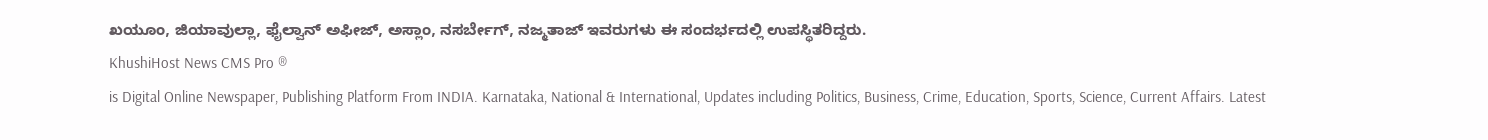ಖಯೂಂ, ಜಿಯಾವುಲ್ಲಾ, ಫೈಲ್ವಾನ್ ಅಫೀಜ್, ಅಸ್ಲಾಂ, ನಸರ್ಬೇಗ್, ನಜ್ಮತಾಜ್ ಇವರುಗಳು ಈ ಸಂದರ್ಭದಲ್ಲಿ ಉಪಸ್ಥಿತರಿದ್ದರು.
KhushiHost News CMS Pro ®
is Digital Online Newspaper, Publishing Platform From INDIA. Karnataka, National & International, Updates including Politics, Business, Crime, Education, Sports, Science, Current Affairs. Latest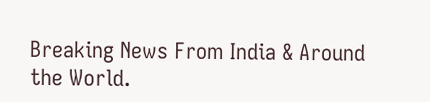Breaking News From India & Around the World.